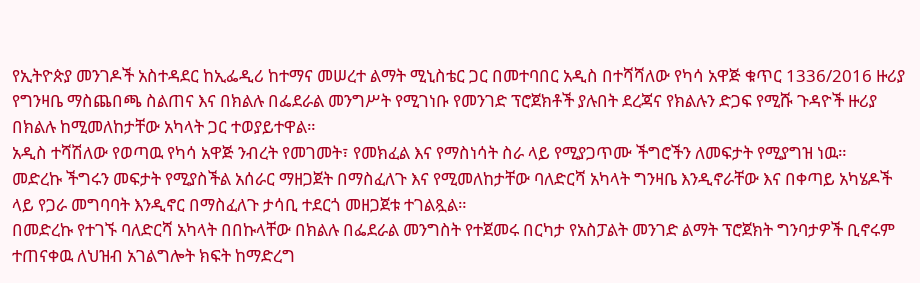የኢትዮጵያ መንገዶች አስተዳደር ከኢፌዲሪ ከተማና መሠረተ ልማት ሚኒስቴር ጋር በመተባበር አዲስ በተሻሻለው የካሳ አዋጅ ቁጥር 1336/2016 ዙሪያ የግንዛቤ ማስጨበጫ ስልጠና እና በክልሉ በፌደራል መንግሥት የሚገነቡ የመንገድ ፕሮጀክቶች ያሉበት ደረጃና የክልሉን ድጋፍ የሚሹ ጉዳዮች ዙሪያ በክልሉ ከሚመለከታቸው አካላት ጋር ተወያይተዋል።
አዲስ ተሻሽለው የወጣዉ የካሳ አዋጅ ንብረት የመገመት፣ የመክፈል እና የማስነሳት ስራ ላይ የሚያጋጥሙ ችግሮችን ለመፍታት የሚያግዝ ነዉ።
መድረኩ ችግሩን መፍታት የሚያስችል አሰራር ማዘጋጀት በማስፈለጉ እና የሚመለከታቸው ባለድርሻ አካላት ግንዛቤ እንዲኖራቸው እና በቀጣይ አካሄዶች ላይ የጋራ መግባባት እንዲኖር በማስፈለጉ ታሳቢ ተደርጎ መዘጋጀቱ ተገልጿል።
በመድረኩ የተገኙ ባለድርሻ አካላት በበኩላቸው በክልሉ በፌደራል መንግስት የተጀመሩ በርካታ የአስፓልት መንገድ ልማት ፕሮጀክት ግንባታዎች ቢኖሩም ተጠናቀዉ ለህዝብ አገልግሎት ክፍት ከማድረግ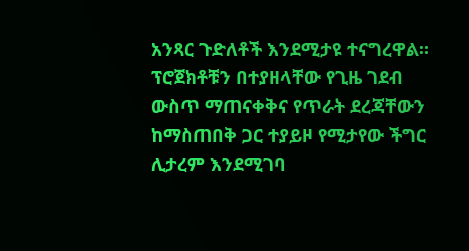አንጻር ጉድለቶች እንደሚታዩ ተናግረዋል።
ፕሮጀክቶቹን በተያዘላቸው የጊዜ ገደብ ውስጥ ማጠናቀቅና የጥራት ደረጃቸውን ከማስጠበቅ ጋር ተያይዞ የሚታየው ችግር ሊታረም እንደሚገባ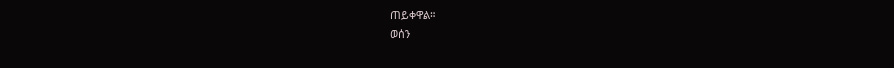ጠይቀዋል።
ወሰን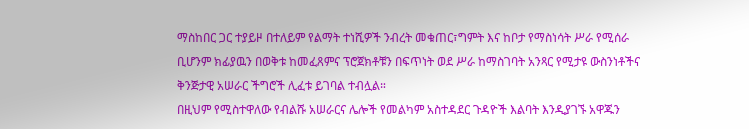ማስከበር ጋር ተያይዞ በተለይም የልማት ተነሺዎች ንብረት መቁጠር፣ግምት እና ከቦታ የማስነሳት ሥራ የሚሰራ ቢሆንም ክፊያዉን በወቅቱ ከመፈጸምና ፕሮጀክቶቹን በፍጥነት ወደ ሥራ ከማስገባት አንጻር የሚታዩ ውስንነቶችና ቅንጅታዊ አሠራር ችግሮች ሊፈቱ ይገባል ተብሏል።
በዚህም የሚስተዋለው የብልሹ አሠራርና ሌሎች የመልካም አስተዳደር ጉዳዮች እልባት እንዲያገኙ አዋጁን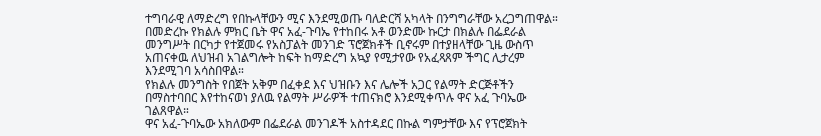ተግባራዊ ለማድረግ የበኩላቸውን ሚና እንደሚወጡ ባለድርሻ አካላት በንግግራቸው አረጋግጠዋል።
በመድረኩ የክልሉ ምክር ቤት ዋና አፈ-ጉባኤ የተከበሩ አቶ ወንድሙ ኩርታ በክልሉ በፌደራል መንግሥት በርካታ የተጀመሩ የአስፓልት መንገድ ፕሮጀክቶች ቢኖሩም በተያዘላቸው ጊዜ ውስጥ አጠናቀዉ ለህዝብ አገልግሎት ከፍት ከማድረግ አኳያ የሚታየው የአፈጻጸም ችግር ሊታረም እንደሚገባ አሳስበዋል።
የክልሉ መንግስት የበጀት አቅም በፈቀደ እና ህዝቡን እና ሌሎች አጋር የልማት ድርጅቶችን በማስተባበር እየተከናወነ ያለዉ የልማት ሥራዎች ተጠናክሮ እንደሚቀጥሉ ዋና አፈ ጉባኤው ገልጸዋል።
ዋና አፈ-ጉባኤው አክለውም በፌደራል መንገዶች አስተዳደር በኩል ግምታቸው እና የፕሮጀክት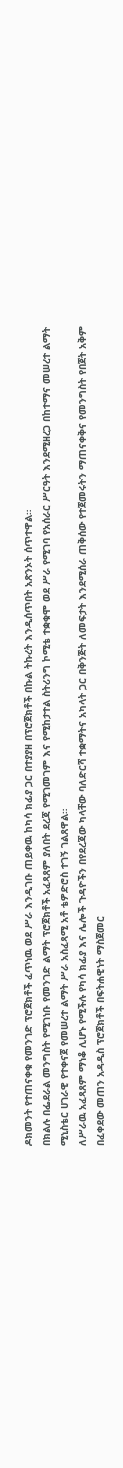ዶክመንት የተጠናቀቁ የመንገድ ፕሮጀክቶች ፈጥነዉ ወደ ሥራ እንዲገቡ ጠይቀዉ ከካሳ ክፊያ ጋር በተያያዘ በፕሮጀክቶች በኩል ትኩረት እንዲሰጥበት አጽንኦት ሰጥተዋል።
በክልሉ በፌደራል መንግስት የሚገነቡ የመንገድ ልማት ፕሮጀክቶች አፈጻጸም ያለበት ደረጃ የሚገመገም እና የሚከታተል ስትሪንግ ኮሚቴ ተቋቁሞ ወደ ሥራ የሚገባ የአሰራር ሥርዓት እንደሚዘረጋ በከተማና መሠረተ ልማት ሚኒስቴር ሀገራዊ የተቀናጀ የመሠረተ ልማት ሥራ አስፈጻሚ አቶ ቴዎድሮስ ተገኝ ገልጸዋል።
ለሥራዉ አፈጻጸም ማነቆ ሊሆኑ የሚችሉ የካሳ ክፊያ እና ሌሎች ጉዳዮችን በየደረጃው ካላቸው ባለድርሻ ተቋማትና አካላት ጋር በቅንጅት ለመፍታት እንደሚሰራ ጠቅሰው የተጀመሩትን ማጠናቀቅና የመንግስት የበጀት አቅም በፈቀደው መጠን አዳዲስ ፕሮጀክቶች በፍትሐዊነት ማስጀመር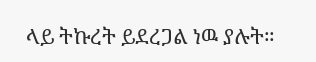ላይ ትኩረት ይደረጋል ነዉ ያሉት።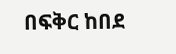በፍቅር ከበደ